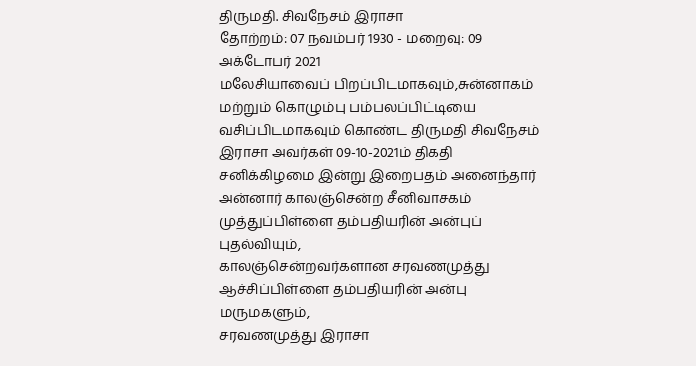திருமதி. சிவநேசம் இராசா
தோற்றம்: 07 நவம்பர் 1930 - மறைவு: 09 அக்டோபர் 2021
மலேசியாவைப் பிறப்பிடமாகவும்,சுன்னாகம் மற்றும் கொழும்பு பம்பலப்பிட்டியை வசிப்பிடமாகவும் கொண்ட திருமதி சிவநேசம் இராசா அவர்கள் 09-10-2021ம் திகதி சனிக்கிழமை இன்று இறைபதம் அனைந்தார்
அன்னார் காலஞ்சென்ற சீனிவாசகம் முத்துப்பிள்ளை தம்பதியரின் அன்புப் புதல்வியும்,
காலஞ்சென்றவர்களான சரவணமுத்து ஆச்சிப்பிள்ளை தம்பதியரின் அன்பு மருமகளும்,
சரவணமுத்து இராசா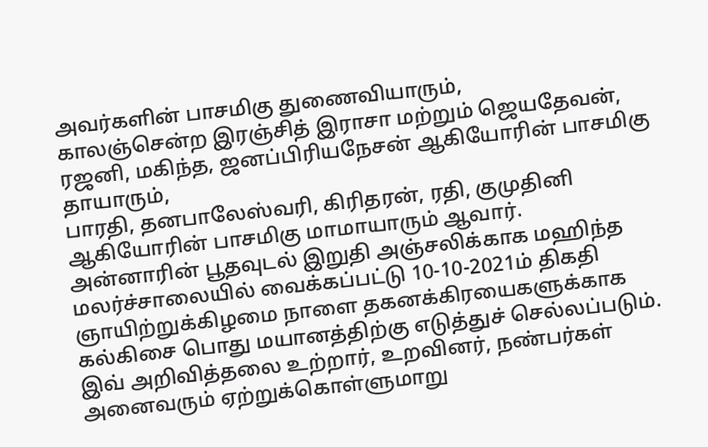அவர்களின் பாசமிகு துணைவியாரும்,
காலஞ்சென்ற இரஞ்சித் இராசா மற்றும் ஜெயதேவன், ரஜனி, மகிந்த, ஜனப்பிரியநேசன் ஆகியோரின் பாசமிகு தாயாரும்,
பாரதி, தனபாலேஸ்வரி, கிரிதரன், ரதி, குமுதினி ஆகியோரின் பாசமிகு மாமாயாரும் ஆவார்.
அன்னாரின் பூதவுடல் இறுதி அஞ்சலிக்காக மஹிந்த மலர்ச்சாலையில் வைக்கப்பட்டு 10-10-2021ம் திகதி ஞாயிற்றுக்கிழமை நாளை தகனக்கிரயைகளுக்காக கல்கிசை பொது மயானத்திற்கு எடுத்துச் செல்லப்படும்.
இவ் அறிவித்தலை உற்றார், உறவினர், நண்பர்கள் அனைவரும் ஏற்றுக்கொள்ளுமாறு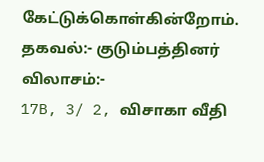கேட்டுக்கொள்கின்றோம்.
தகவல்:- குடும்பத்தினர்
விலாசம்:-
17B, 3/ 2, விசாகா வீதி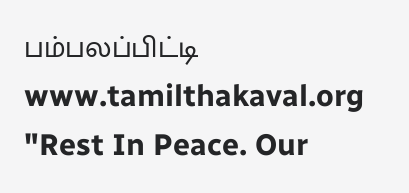பம்பலப்பிட்டி
www.tamilthakaval.org
"Rest In Peace. Our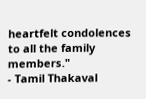heartfelt condolences to all the family members."
- Tamil Thakaval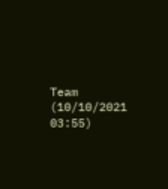Team (10/10/2021 03:55)